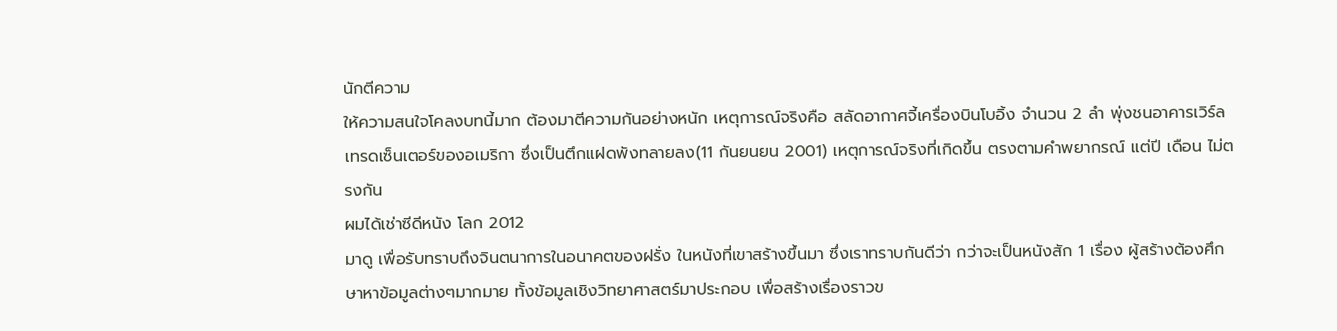นักตีความ
ให้ความสนใจโคลงบทนี้มาก ต้องมาตีความกันอย่างหนัก เหตุการณ์จริงคือ สลัดอากาศจี้เครื่องบินโบอิ้ง จำนวน 2 ลำ พุ่งชนอาคารเวิร์ลเทรดเซ็นเตอร์ของอเมริกา ซึ่งเป็นตึกแฝดพังทลายลง(11 กันยนยน 2001) เหตุการณ์จริงที่เกิดขึ้น ตรงตามคำพยากรณ์ แต่ปี เดือน ไม่ตรงกัน
ผมได้เช่าซีดีหนัง โลก 2012
มาดู เพื่อรับทราบถึงจินตนาการในอนาคตของฝรั่ง ในหนังที่เขาสร้างขึ้นมา ซึ่งเราทราบกันดีว่า กว่าจะเป็นหนังสัก 1 เรื่อง ผู้สร้างต้องศึกษาหาข้อมูลต่างๆมากมาย ทั้งข้อมูลเชิงวิทยาศาสตร์มาประกอบ เพื่อสร้างเรื่องราวข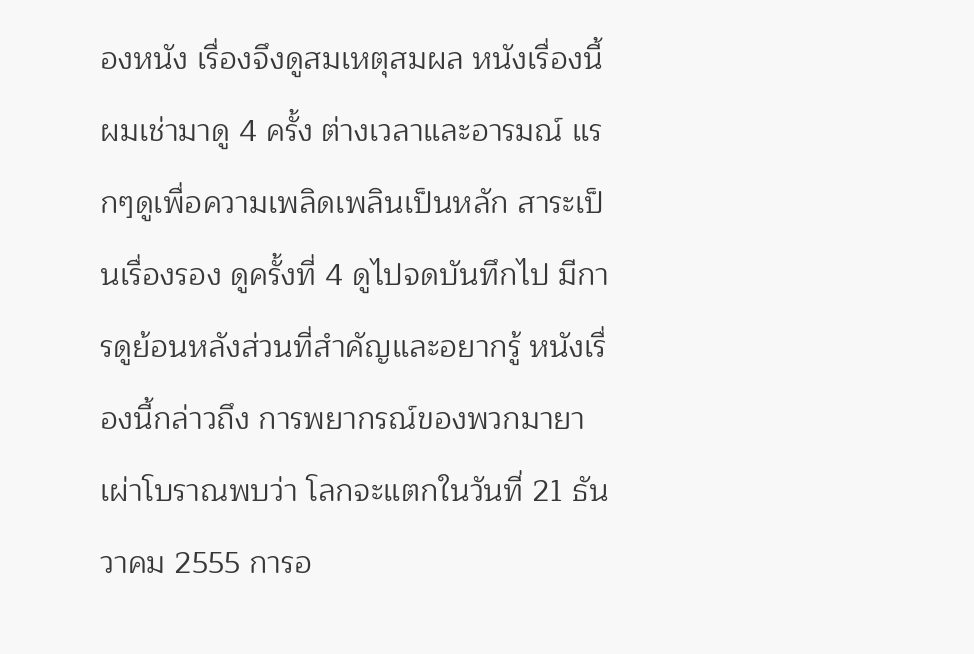องหนัง เรื่องจึงดูสมเหตุสมผล หนังเรื่องนี้ผมเช่ามาดู 4 ครั้ง ต่างเวลาและอารมณ์ แรกๆดูเพื่อความเพลิดเพลินเป็นหลัก สาระเป็นเรื่องรอง ดูครั้งที่ 4 ดูไปจดบันทึกไป มีการดูย้อนหลังส่วนที่สำคัญและอยากรู้ หนังเรื่องนี้กล่าวถึง การพยากรณ์ของพวกมายาเผ่าโบราณพบว่า โลกจะแตกในวันที่ 21 ธันวาคม 2555 การอ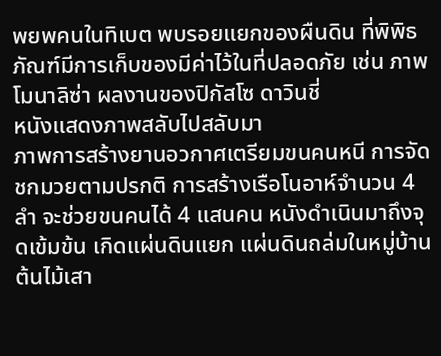พยพคนในทิเบต พบรอยแยกของผืนดิน ที่พิพิธภัณฑ์มีการเก็บของมีค่าไว้ในที่ปลอดภัย เช่น ภาพโมนาลิซ่า ผลงานของปิกัสโซ ดาวินชี่
หนังแสดงภาพสลับไปสลับมา
ภาพการสร้างยานอวกาศเตรียมขนคนหนี การจัดชกมวยตามปรกติ การสร้างเรือโนอาห์จำนวน 4 ลำ จะช่วยขนคนได้ 4 แสนคน หนังดำเนินมาถึงจุดเข้มข้น เกิดแผ่นดินแยก แผ่นดินถล่มในหมู่บ้าน ต้นไม้เสา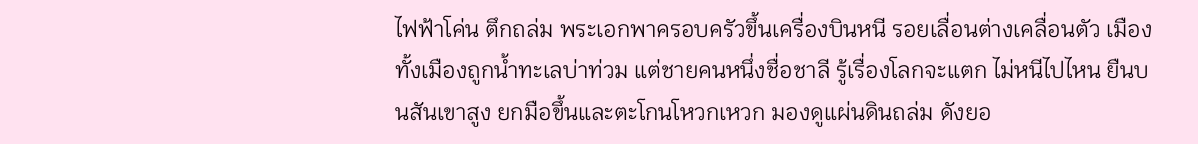ไฟฟ้าโค่น ตึกถล่ม พระเอกพาครอบครัวขึ้นเครื่องบินหนี รอยเลื่อนต่างเคลื่อนตัว เมืองทั้งเมืองถูกน้ำทะเลบ่าท่วม แต่ชายคนหนึ่งชื่อชาลี รู้เรื่องโลกจะแตก ไม่หนีไปไหน ยืนบนสันเขาสูง ยกมือขึ้นและตะโกนโหวกเหวก มองดูแผ่นดินถล่ม ดังยอ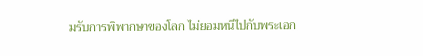มรับการพิพากษาของโลก ไม่ยอมหนีไปกับพระเอก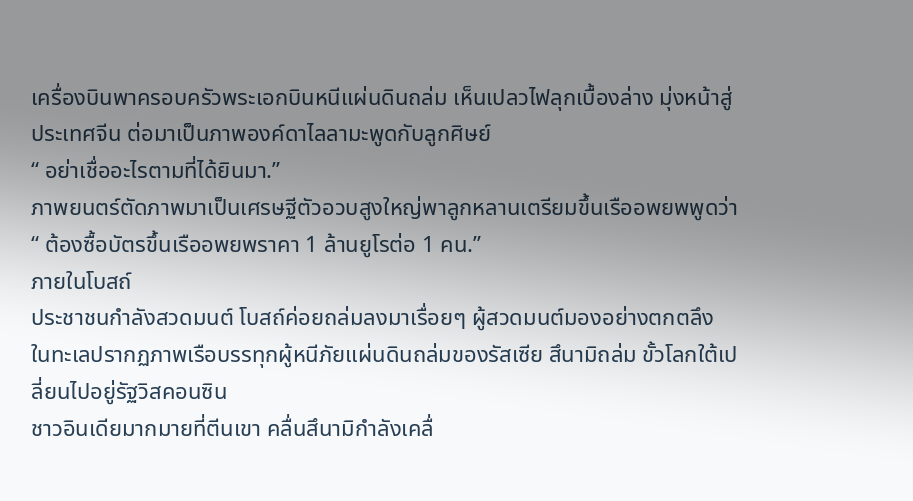เครื่องบินพาครอบครัวพระเอกบินหนีแผ่นดินถล่ม เห็นเปลวไฟลุกเบื้องล่าง มุ่งหน้าสู่ประเทศจีน ต่อมาเป็นภาพองค์ดาไลลามะพูดกับลูกศิษย์
“ อย่าเชื่ออะไรตามที่ได้ยินมา.”
ภาพยนตร์ตัดภาพมาเป็นเศรษฐีตัวอวบสูงใหญ่พาลูกหลานเตรียมขึ้นเรืออพยพพูดว่า
“ ต้องซื้อบัตรขึ้นเรืออพยพราคา 1 ล้านยูโรต่อ 1 คน.”
ภายในโบสถ์
ประชาชนกำลังสวดมนต์ โบสถ์ค่อยถล่มลงมาเรื่อยๆ ผู้สวดมนต์มองอย่างตกตลึง ในทะเลปรากฏภาพเรือบรรทุกผู้หนีภัยแผ่นดินถล่มของรัสเซีย สึนามิถล่ม ขั้วโลกใต้เปลี่ยนไปอยู่รัฐวิสคอนซิน
ชาวอินเดียมากมายที่ตีนเขา คลื่นสึนามิกำลังเคลื่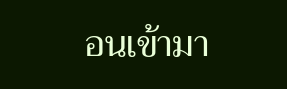อนเข้ามา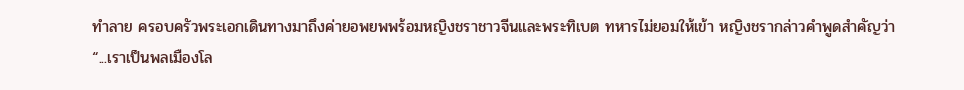ทำลาย ครอบครัวพระเอกเดินทางมาถึงค่ายอพยพพร้อมหญิงชราชาวจีนและพระทิเบต ทหารไม่ยอมให้เข้า หญิงชรากล่าวคำพูดสำคัญว่า
“...เราเป็นพลเมืองโล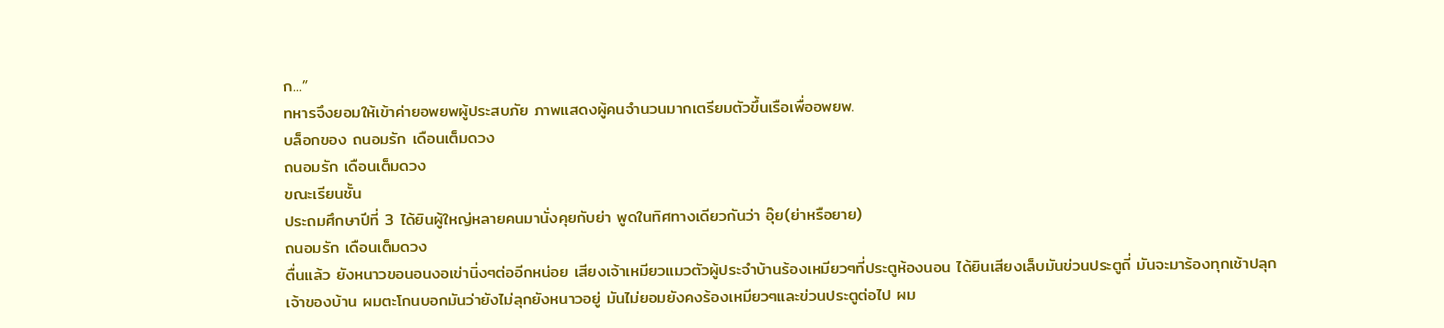ก...”
ทหารจึงยอมให้เข้าค่ายอพยพผู้ประสบภัย ภาพแสดงผู้คนจำนวนมากเตรียมตัวขึ้นเรือเพื่ออพยพ.
บล็อกของ ถนอมรัก เดือนเต็มดวง
ถนอมรัก เดือนเต็มดวง
ขณะเรียนชั้น
ประถมศึกษาปีที่ 3 ได้ยินผู้ใหญ่หลายคนมานั่งคุยกับย่า พูดในทิศทางเดียวกันว่า อุ๊ย(ย่าหรือยาย)
ถนอมรัก เดือนเต็มดวง
ตื่นแล้ว ยังหนาวขอนอนงอเข่านิ่งๆต่ออีกหน่อย เสียงเจ้าเหมียวแมวตัวผู้ประจำบ้านร้องเหมียวๆที่ประตูห้องนอน ได้ยินเสียงเล็บมันข่วนประตูถี่ มันจะมาร้องทุกเช้าปลุกเจ้าของบ้าน ผมตะโกนบอกมันว่ายังไม่ลุกยังหนาวอยู่ มันไม่ยอมยังคงร้องเหมียวๆและข่วนประตูต่อไป ผม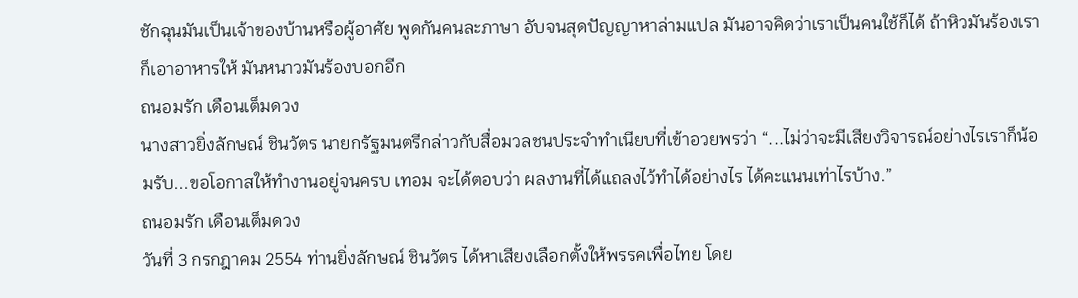ชักฉุนมันเป็นเจ้าของบ้านหรือผู้อาศัย พูดกันคนละภาษา อับจนสุดปัญญาหาล่ามแปล มันอาจคิดว่าเราเป็นคนใช้ก็ได้ ถ้าหิวมันร้องเราก็เอาอาหารให้ มันหนาวมันร้องบอกอีก
ถนอมรัก เดือนเต็มดวง
นางสาวยิ่งลักษณ์ ชินวัตร นายกรัฐมนตรีกล่าวกับสื่อมวลชนประจำทำเนียบที่เข้าอวยพรว่า “...ไม่ว่าจะมีเสียงวิจารณ์อย่างไรเราก็น้อมรับ...ขอโอกาสให้ทำงานอยู่จนครบ เทอม จะได้ตอบว่า ผลงานที่ได้แถลงไว้ทำได้อย่างไร ได้คะแนนเท่าไรบ้าง.”
ถนอมรัก เดือนเต็มดวง
วันที่ 3 กรกฎาคม 2554 ท่านยิ่งลักษณ์ ชินวัตร ได้หาเสียงเลือกตั้งให้พรรคเพื่อไทย โดย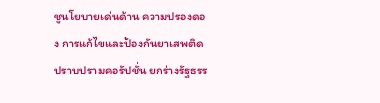ชูนโยบายเด่นด้าน ความปรองดอง การแก้ไขและป้องกันยาเสพติด ปราบปรามคอรัปชั่น ยกร่างรัฐธรร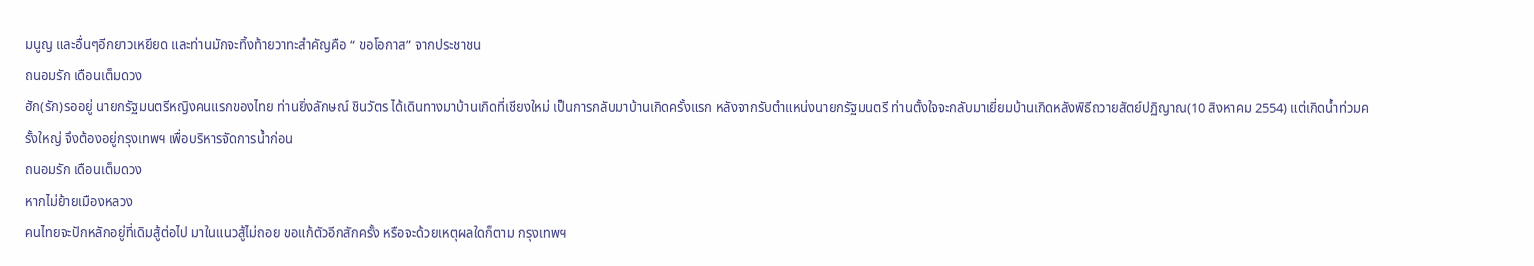มนูญ และอื่นๆอีกยาวเหยียด และท่านมักจะทิ้งท้ายวาทะสำคัญคือ “ ขอโอกาส” จากประชาชน
ถนอมรัก เดือนเต็มดวง
ฮัก(รัก)รออยู่ นายกรัฐมนตรีหญิงคนแรกของไทย ท่านยิ่งลักษณ์ ชินวัตร ได้เดินทางมาบ้านเกิดที่เชียงใหม่ เป็นการกลับมาบ้านเกิดครั้งแรก หลังจากรับตำแหน่งนายกรัฐมนตรี ท่านตั้งใจจะกลับมาเยี่ยมบ้านเกิดหลังพิธีถวายสัตย์ปฏิญาณ(10 สิงหาคม 2554) แต่เกิดน้ำท่วมครั้งใหญ่ จึงต้องอยู่กรุงเทพฯ เพื่อบริหารจัดการน้ำก่อน
ถนอมรัก เดือนเต็มดวง
หากไม่ย้ายเมืองหลวง
คนไทยจะปักหลักอยู่ที่เดิมสู้ต่อไป มาในแนวสู้ไม่ถอย ขอแก้ตัวอีกสักครั้ง หรือจะด้วยเหตุผลใดก็ตาม กรุงเทพฯ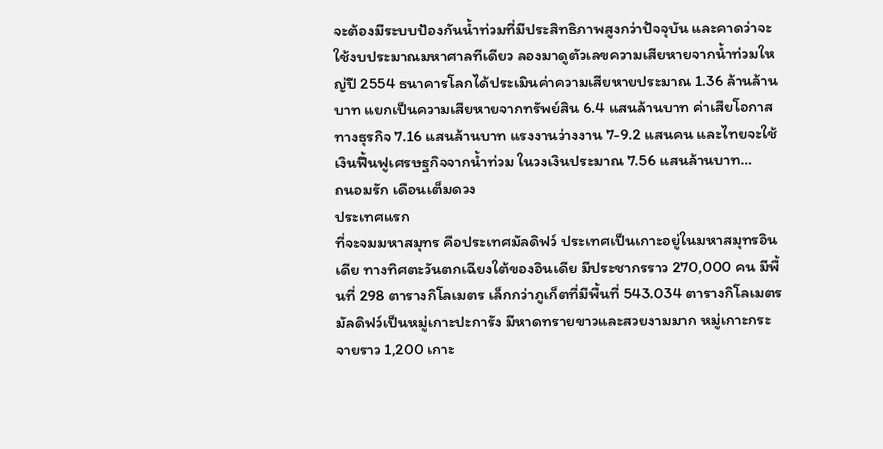จะต้องมีระบบป้องกันน้ำท่วมที่มีประสิทธิภาพสูงกว่าปัจจุบัน และคาดว่าจะใช้งบประมาณมหาศาลทีเดียว ลองมาดูตัวเลขความเสียหายจากน้ำท่วมใหญ่ปี 2554 ธนาคารโลกได้ประเมินค่าความเสียหายประมาณ 1.36 ล้านล้านบาท แยกเป็นความเสียหายจากทรัพย์สิน 6.4 แสนล้านบาท ค่าเสียโอกาสทางธุรกิจ 7.16 แสนล้านบาท แรงงานว่างงาน 7-9.2 แสนคน และไทยจะใช้เงินฟื้นฟูเศรษฐกิจจากน้ำท่วม ในวงเงินประมาณ 7.56 แสนล้านบาท…
ถนอมรัก เดือนเต็มดวง
ประเทศแรก
ที่จะจมมหาสมุทร คือประเทศมัลดิฟว์ ประเทศเป็นเกาะอยู่ในมหาสมุทรอินเดีย ทางทิศตะวันตกเฉียงใต้ของอินเดีย มีประชากรราว 270,000 คน มีพื้นที่ 298 ตารางกิโลเมตร เล็กกว่าภูเก็ตที่มีพื้นที่ 543.034 ตารางกิโลเมตร มัลดิฟว์เป็นหมู่เกาะปะการัง มีหาดทรายขาวและสวยงามมาก หมู่เกาะกระจายราว 1,200 เกาะ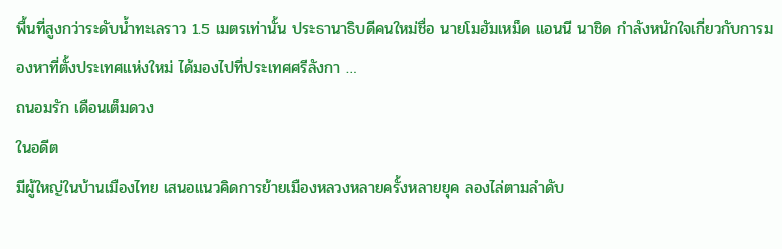พื้นที่สูงกว่าระดับน้ำทะเลราว 1.5 เมตรเท่านั้น ประธานาธิบดีคนใหม่ชื่อ นายโมฮัมเหม็ด แอนนี นาชิด กำลังหนักใจเกี่ยวกับการมองหาที่ตั้งประเทศแห่งใหม่ ได้มองไปที่ประเทศศรีลังกา …
ถนอมรัก เดือนเต็มดวง
ในอดีต
มีผู้ใหญ่ในบ้านเมืองไทย เสนอแนวคิดการย้ายเมืองหลวงหลายครั้งหลายยุค ลองไล่ตามลำดับ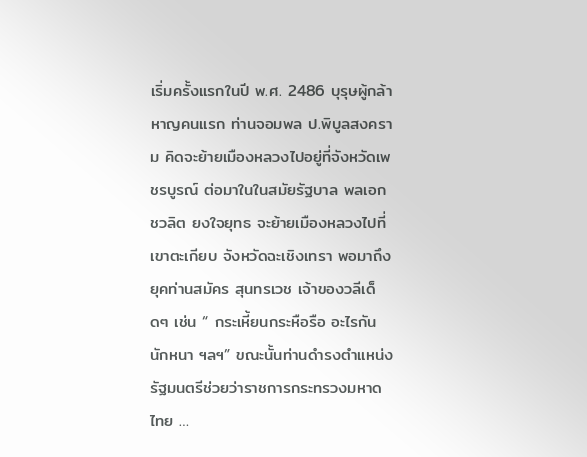เริ่มครั้งแรกในปี พ.ศ. 2486 บุรุษผู้กล้าหาญคนแรก ท่านจอมพล ป.พิบูลสงคราม คิดจะย้ายเมืองหลวงไปอยู่ที่จังหวัดเพชรบูรณ์ ต่อมาในในสมัยรัฐบาล พลเอกชวลิต ยงใจยุทธ จะย้ายเมืองหลวงไปที่เขาตะเกียบ จังหวัดฉะเชิงเทรา พอมาถึงยุคท่านสมัคร สุนทรเวช เจ้าของวลีเด็ดๆ เช่น “ กระเหี้ยนกระหือรือ อะไรกันนักหนา ฯลฯ” ขณะนั้นท่านดำรงตำแหน่ง รัฐมนตรีช่วยว่าราชการกระทรวงมหาดไทย …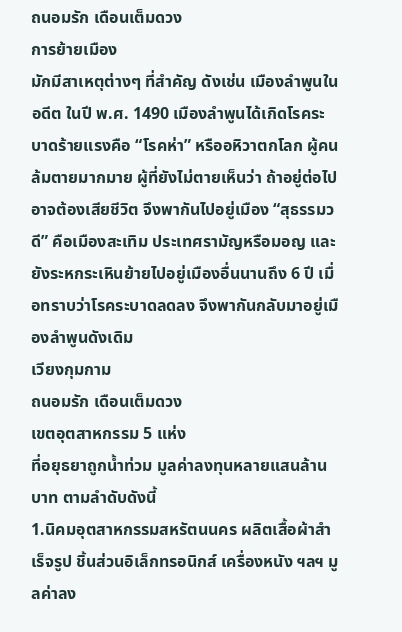ถนอมรัก เดือนเต็มดวง
การย้ายเมือง
มักมีสาเหตุต่างๆ ที่สำคัญ ดังเช่น เมืองลำพูนในอดีต ในปี พ.ศ. 1490 เมืองลำพูนได้เกิดโรคระบาดร้ายแรงคือ “โรคห่า” หรืออหิวาตกโลก ผู้คนล้มตายมากมาย ผู้ที่ยังไม่ตายเห็นว่า ถ้าอยู่ต่อไปอาจต้องเสียชีวิต จึงพากันไปอยู่เมือง “สุธรรมวดี” คือเมืองสะเทิม ประเทศรามัญหรือมอญ และยังระหกระเหินย้ายไปอยู่เมืองอื่นนานถึง 6 ปี เมื่อทราบว่าโรคระบาดลดลง จึงพากันกลับมาอยู่เมืองลำพูนดังเดิม
เวียงกุมกาม
ถนอมรัก เดือนเต็มดวง
เขตอุตสาหกรรม 5 แห่ง
ที่อยุธยาถูกน้ำท่วม มูลค่าลงทุนหลายแสนล้านบาท ตามลำดับดังนี้
1.นิคมอุตสาหกรรมสหรัตนนคร ผลิตเสื้อผ้าสำเร็จรูป ชิ้นส่วนอิเล็กทรอนิกส์ เครื่องหนัง ฯลฯ มูลค่าลง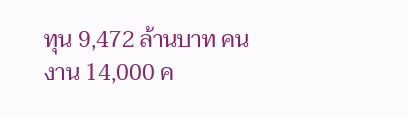ทุน 9,472 ล้านบาท คนงาน 14,000 ค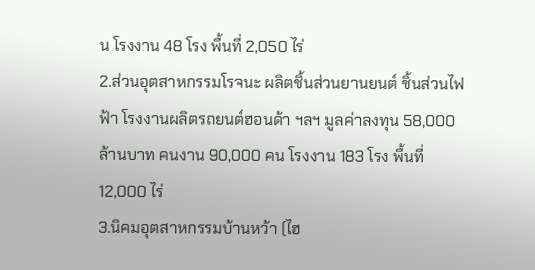น โรงงาน 48 โรง พื้นที่ 2,050 ไร่
2.ส่วนอุตสาหกรรมโรจนะ ผลิตชิ้นส่วนยานยนต์ ชิ้นส่วนไฟฟ้า โรงงานผลิตรถยนต์ฮอนด้า ฯลฯ มูลค่าลงทุน 58,000 ล้านบาท คนงาน 90,000 คน โรงงาน 183 โรง พื้นที่ 12,000 ไร่
3.นิคมอุตสาหกรรมบ้านหว้า (ไฮ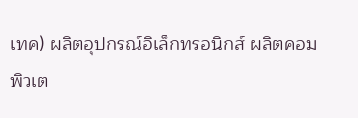เทค) ผลิตอุปกรณ์อิเล็กทรอนิกส์ ผลิตคอมพิวเต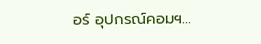อร์ อุปกรณ์คอมฯ…